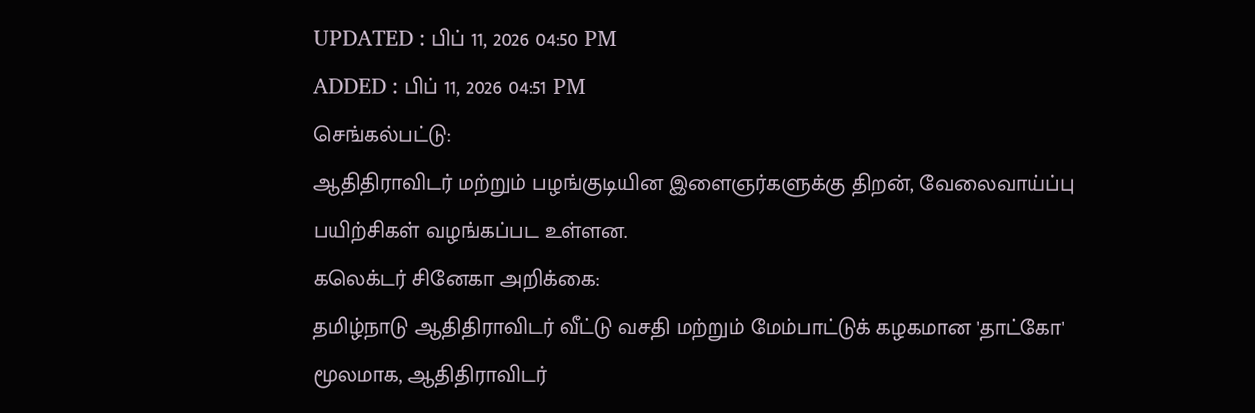UPDATED : பிப் 11, 2026 04:50 PM
ADDED : பிப் 11, 2026 04:51 PM
செங்கல்பட்டு:
ஆதிதிராவிடர் மற்றும் பழங்குடியின இளைஞர்களுக்கு திறன், வேலைவாய்ப்பு பயிற்சிகள் வழங்கப்பட உள்ளன.
கலெக்டர் சினேகா அறிக்கை:
தமிழ்நாடு ஆதிதிராவிடர் வீட்டு வசதி மற்றும் மேம்பாட்டுக் கழகமான 'தாட்கோ' மூலமாக, ஆதிதிராவிடர்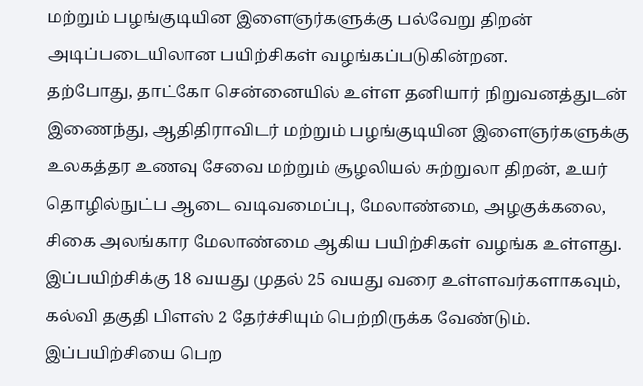மற்றும் பழங்குடியின இளைஞர்களுக்கு பல்வேறு திறன் அடிப்படையிலான பயிற்சிகள் வழங்கப்படுகின்றன.
தற்போது, தாட்கோ சென்னையில் உள்ள தனியார் நிறுவனத்துடன் இணைந்து, ஆதிதிராவிடர் மற்றும் பழங்குடியின இளைஞர்களுக்கு உலகத்தர உணவு சேவை மற்றும் சூழலியல் சுற்றுலா திறன், உயர் தொழில்நுட்ப ஆடை வடிவமைப்பு, மேலாண்மை, அழகுக்கலை, சிகை அலங்கார மேலாண்மை ஆகிய பயிற்சிகள் வழங்க உள்ளது.
இப்பயிற்சிக்கு 18 வயது முதல் 25 வயது வரை உள்ளவர்களாகவும், கல்வி தகுதி பிளஸ் 2 தேர்ச்சியும் பெற்றிருக்க வேண்டும். இப்பயிற்சியை பெற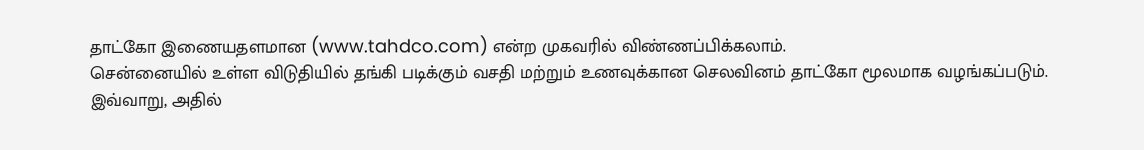தாட்கோ இணையதளமான (www.tahdco.com) என்ற முகவரில் விண்ணப்பிக்கலாம்.
சென்னையில் உள்ள விடுதியில் தங்கி படிக்கும் வசதி மற்றும் உணவுக்கான செலவினம் தாட்கோ மூலமாக வழங்கப்படும்.
இவ்வாறு, அதில்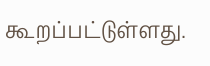கூறப்பட்டுள்ளது.